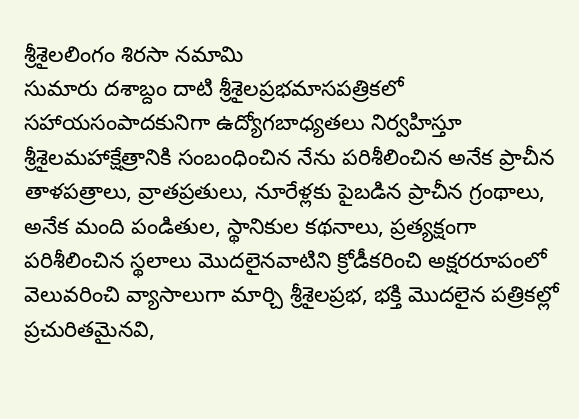శ్రీశైలలింగం శిరసా నమామి
సుమారు దశాబ్దం దాటి శ్రీశైలప్రభమాసపత్రికలో సహాయసంపాదకునిగా ఉద్యోగబాధ్యతలు నిర్వహిస్తూ శ్రీశైలమహాక్షేత్రానికి సంబంధించిన నేను పరిశీలించిన అనేక ప్రాచీన తాళపత్రాలు, వ్రాతప్రతులు, నూరేళ్లకు పైబడిన ప్రాచీన గ్రంథాలు, అనేక మంది పండితుల, స్థానికుల కథనాలు, ప్రత్యక్షంగా పరిశీలించిన స్థలాలు మొదలైనవాటిని క్రోడీకరించి అక్షరరూపంలో వెలువరించి వ్యాసాలుగా మార్చి శ్రీశైలప్రభ, భక్తి మొదలైన పత్రికల్లో ప్రచురితమైనవి,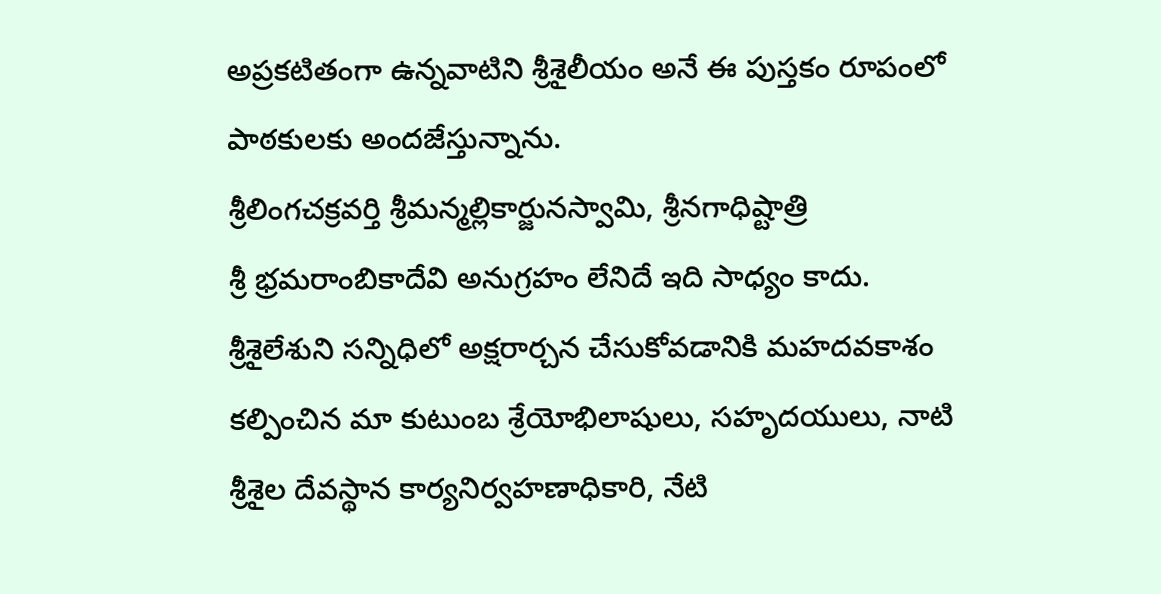అప్రకటితంగా ఉన్నవాటిని శ్రీశైలీయం అనే ఈ పుస్తకం రూపంలో పాఠకులకు అందజేస్తున్నాను.
శ్రీలింగచక్రవర్తి శ్రీమన్మల్లికార్జునస్వామి, శ్రీనగాధిష్టాత్రి
శ్రీ భ్రమరాంబికాదేవి అనుగ్రహం లేనిదే ఇది సాధ్యం కాదు.
శ్రీశైలేశుని సన్నిధిలో అక్షరార్చన చేసుకోవడానికి మహదవకాశం కల్పించిన మా కుటుంబ శ్రేయోభిలాషులు, సహృదయులు, నాటి శ్రీశైల దేవస్థాన కార్యనిర్వహణాధికారి, నేటి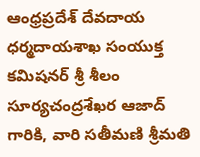ఆంధ్రప్రదేశ్ దేవదాయ ధర్మదాయశాఖ సంయుక్త కమిషనర్ శ్రీ శీలం సూర్యచంద్రశేఖర ఆజాద్ గారికి, వారి సతీమణి శ్రీమతి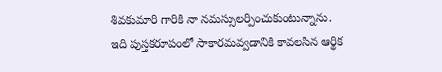శివకుమారి గారికి నా నమస్సులర్పించుకుంటున్నాను.
ఇది పుస్తకరూపంలో సాకారమవ్వడానికి కావలసిన ఆర్థిక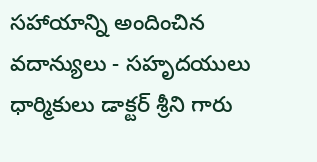సహాయాన్ని అందించిన వదాన్యులు - సహృదయులు ధార్మికులు డాక్టర్ శ్రీని గారు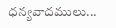ధన్యవాదములు...